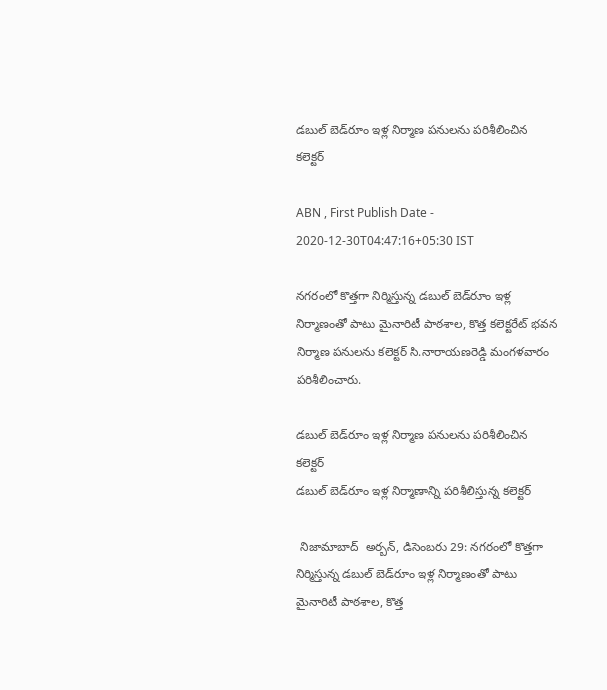డబుల్‌ బెడ్‌రూం ఇళ్ల నిర్మాణ పనులను పరిశీలించిన కలెక్టర్‌

ABN , First Publish Date - 2020-12-30T04:47:16+05:30 IST

నగరంలో కొత్తగా నిర్మిస్తున్న డబుల్‌ బెడ్‌రూం ఇళ్ల నిర్మాణంతో పాటు మైనారిటీ పాఠశాల, కొత్త కలెక్టరేట్‌ భవన నిర్మాణ పనులను కలెక్టర్‌ సి.నారాయణరెడ్డి మంగళవారం పరిశీలించారు.

డబుల్‌ బెడ్‌రూం ఇళ్ల నిర్మాణ పనులను పరిశీలించిన కలెక్టర్‌
డబుల్‌ బెడ్‌రూం ఇళ్ల నిర్మాణాన్ని పరిశీలిస్తున్న కలెక్టర్‌

 నిజామాబాద్‌  అర్బన్‌, డిసెంబరు 29: నగరంలో కొత్తగా నిర్మిస్తున్న డబుల్‌ బెడ్‌రూం ఇళ్ల నిర్మాణంతో పాటు మైనారిటీ పాఠశాల, కొత్త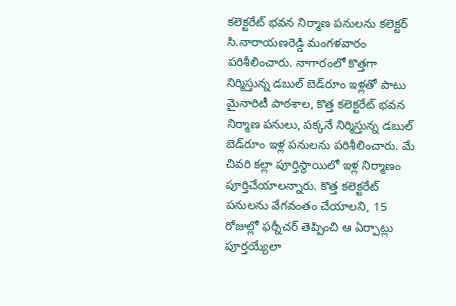కలెక్టరేట్‌ భవన నిర్మాణ పనులను కలెక్టర్‌ సి.నారాయణరెడ్డి మంగళవారం పరిశీలించారు. నాగారంలో కొత్తగా నిర్మిస్తున్న డబుల్‌ బెడ్‌రూం ఇళ్లతో పాటు మైనారిటీ పాఠశాల, కొత్త కలెక్టరేట్‌ భవన నిర్మాణ పనులు, పక్కనే నిర్మిస్తున్న డబుల్‌ బెడ్‌రూం ఇళ్ల పనులను పరిశీలించారు. మే చివరి కల్లా పూర్తిస్థాయిలో ఇళ్ల నిర్మాణం పూర్తిచేయాలన్నారు. కొత్త కలెక్టరేట్‌ పనులను వేగవంతం చేయాలని, 15 రోజుల్లో ఫర్నీచర్‌ తెప్పించి ఆ ఏర్పాట్లు పూర్తయ్యేలా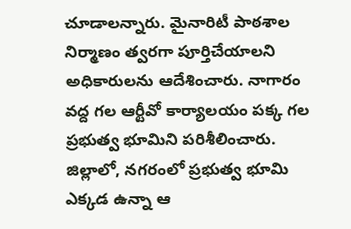చూడాలన్నారు. మైనారిటీ పాఠశాల నిర్మాణం త్వరగా పూర్తిచేయాలని అధికారులను ఆదేశించారు. నాగారం వద్ద గల ఆర్టీవో కార్యాలయం పక్క గల ప్రభుత్వ భూమిని పరిశీలించారు. జిల్లాలో, నగరంలో ప్రభుత్వ భూమి ఎక్కడ ఉన్నా ఆ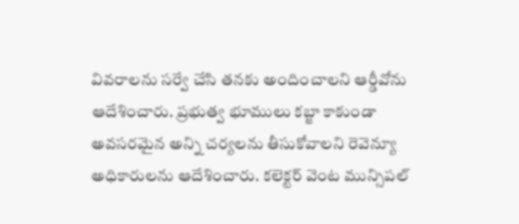వివరాలను సర్వే చేసి తనకు అందించాలని ఆర్డీవోను ఆదేశించారు. ప్రభుత్వ భూములు కబ్జా కాకుండా అవసరమైన అన్ని చర్యలను తీసుకోవాలని రెవెన్యూ అధికారులను ఆదేశించారు. కలెక్టర్‌ వెంట మున్సిపల్‌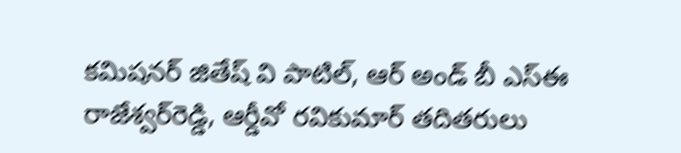కమిషనర్‌ జితేష్‌ వి పాటిల్‌, ఆర్‌ అండ్‌ బీ ఎస్‌ఈ రాజేశ్వర్‌రెడ్డి, ఆర్డీవో రవికుమార్‌ తదితరులు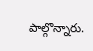పాల్గొన్నారు.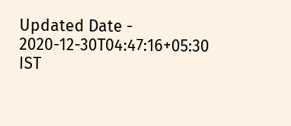Updated Date - 2020-12-30T04:47:16+05:30 IST